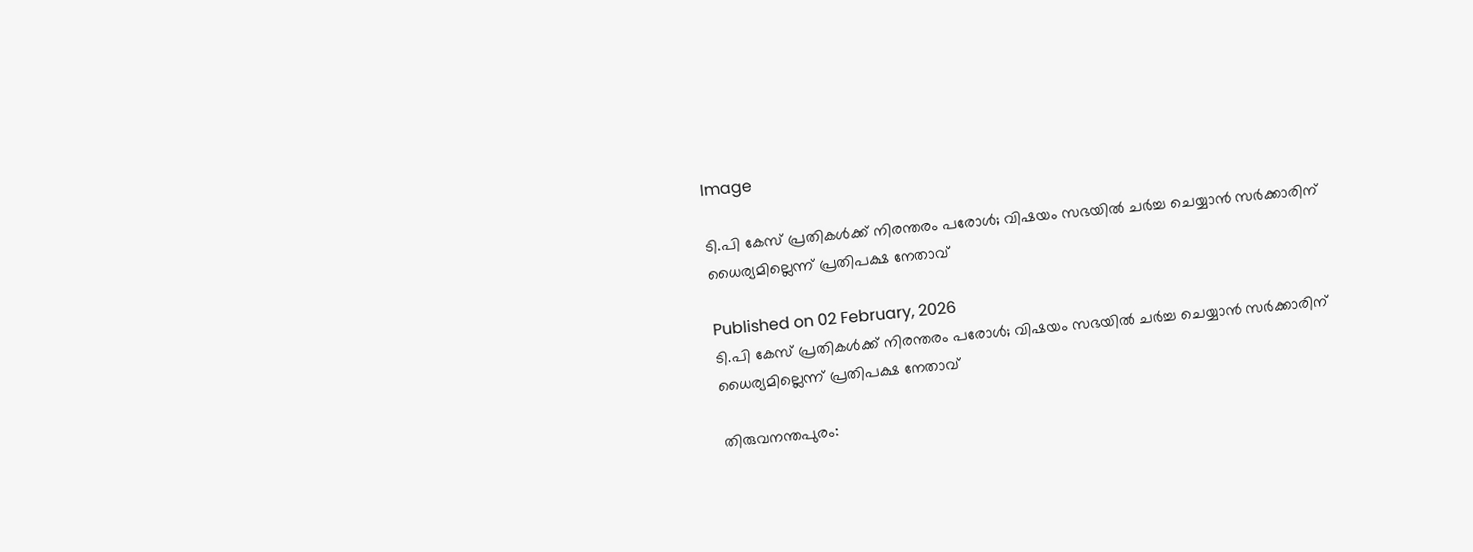Image

ടി.പി കേസ് പ്രതികൾക്ക് നിരന്തരം പരോൾ; വിഷയം സഭയിൽ ചർച്ച ചെയ്യാൻ സർക്കാരിന് ധൈര്യമില്ലെന്ന് പ്രതിപക്ഷ നേതാവ്

Published on 02 February, 2026
ടി.പി കേസ് പ്രതികൾക്ക് നിരന്തരം പരോൾ; വിഷയം സഭയിൽ ചർച്ച ചെയ്യാൻ സർക്കാരിന് ധൈര്യമില്ലെന്ന് പ്രതിപക്ഷ നേതാവ്

തിരുവനന്തപുരം: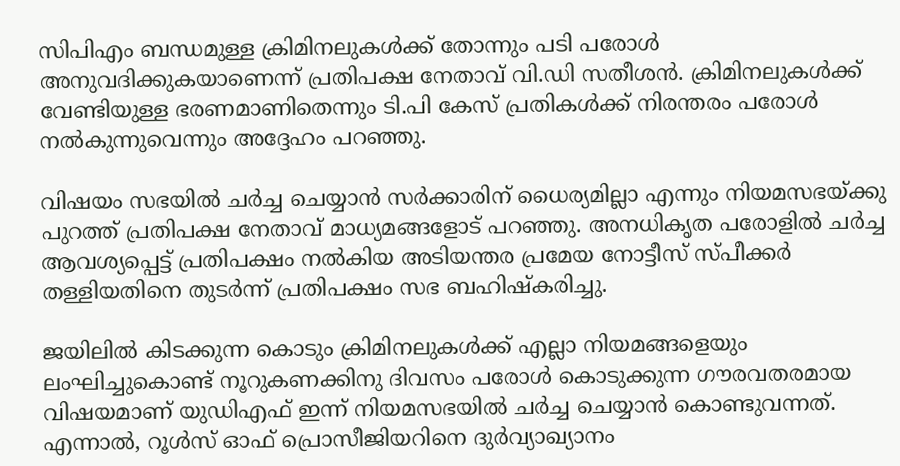സിപിഎം ബന്ധമുള്ള ക്രിമിനലുകൾക്ക് തോന്നും പടി പരോൾ അനുവദിക്കുകയാണെന്ന് പ്രതിപക്ഷ നേതാവ് വി.ഡി സതീശൻ. ക്രിമിനലുകൾക്ക് വേണ്ടിയുള്ള ഭരണമാണിതെന്നും ടി.പി കേസ് പ്രതികൾക്ക് നിരന്തരം പരോൾ നൽകുന്നുവെന്നും അദ്ദേഹം പറഞ്ഞു.

വിഷയം സഭയിൽ ചർച്ച ചെയ്യാൻ സർക്കാരിന് ധൈര്യമില്ലാ എന്നും നിയമസഭയ്ക്കു പുറത്ത് പ്രതിപക്ഷ നേതാവ് മാധ്യമങ്ങളോട് പറഞ്ഞു. അനധികൃത പരോളിൽ ചർച്ച ആവശ്യപ്പെട്ട് പ്രതിപക്ഷം നൽകിയ അടിയന്തര പ്രമേയ നോട്ടീസ് സ്പീക്കർ തള്ളിയതിനെ തുടർന്ന് പ്രതിപക്ഷം സഭ ബഹിഷ്കരിച്ചു.

ജയിലിൽ കിടക്കുന്ന കൊടും ക്രിമിനലുകൾക്ക് എല്ലാ നിയമങ്ങളെയും ലംഘിച്ചുകൊണ്ട് നൂറുകണക്കിനു ദിവസം പരോൾ കൊടുക്കുന്ന ഗൗരവതരമായ വിഷയമാണ് യുഡിഎഫ് ഇന്ന് നിയമസഭയിൽ ചർച്ച ചെയ്യാൻ കൊണ്ടുവന്നത്. എന്നാൽ, റൂൾസ് ഓഫ് പ്രൊസീജിയറിനെ ദുർവ്യാഖ്യാനം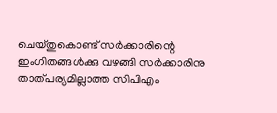ചെയ്തുകൊണ്ട് സർക്കാരിന്റെ ഇംഗിതങ്ങൾക്കു വഴങ്ങി സർക്കാരിനു താത്പര്യമില്ലാത്ത സിപിഎം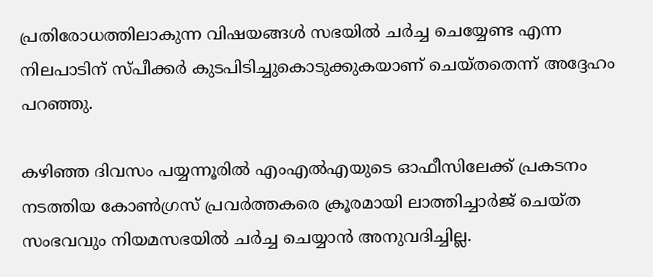പ്രതിരോധത്തിലാകുന്ന വിഷയങ്ങൾ സഭയിൽ ചർച്ച ചെയ്യേണ്ട എന്ന നിലപാടിന് സ്പീക്കർ കുടപിടിച്ചുകൊടുക്കുകയാണ് ചെയ്തതെന്ന് അദ്ദേഹം പറഞ്ഞു.

കഴിഞ്ഞ ദിവസം പയ്യന്നൂരിൽ എംഎൽഎയുടെ ഓഫീസിലേക്ക് പ്രകടനം നടത്തിയ കോൺഗ്രസ് പ്രവർത്തകരെ ക്രൂരമായി ലാത്തിച്ചാർജ് ചെയ്ത സംഭവവും നിയമസഭയിൽ ചർച്ച ചെയ്യാൻ അനുവദിച്ചില്ല.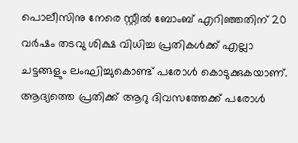പൊലീസിനു നേരെ സ്റ്റീൽ ബോംബ് എറിഞ്ഞതിന് 20 വർഷം തടവു ശിക്ഷ വിധിച്ച പ്രതികൾക്ക് എല്ലാ ചട്ടങ്ങളും ലംഘിച്ചുകൊണ്ട് പരോൾ കൊടുക്കുകയാണ്. ആദ്യത്തെ പ്രതിക്ക് ആറു ദിവസത്തേക്ക് പരോൾ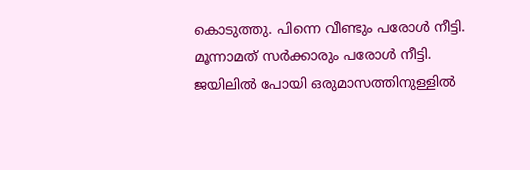കൊടുത്തു. പിന്നെ വീണ്ടും പരോൾ നീട്ടി. മൂന്നാമത് സർക്കാരും പരോൾ നീട്ടി. ജയിലിൽ പോയി ഒരുമാസത്തിനുള്ളിൽ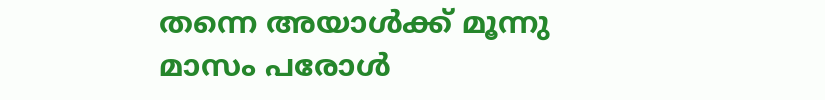തന്നെ അയാൾക്ക് മൂന്നു മാസം പരോൾ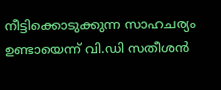നീട്ടിക്കൊടുക്കുന്ന സാഹചര്യം ഉണ്ടായെന്ന് വി.ഡി സതീശൻ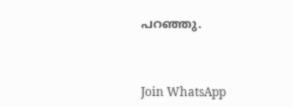പറഞ്ഞു.



Join WhatsApp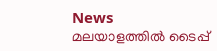News
മലയാളത്തില്‍ ടൈപ്പ്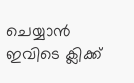ചെയ്യാന്‍ ഇവിടെ ക്ലിക്ക്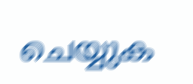ചെയ്യുക